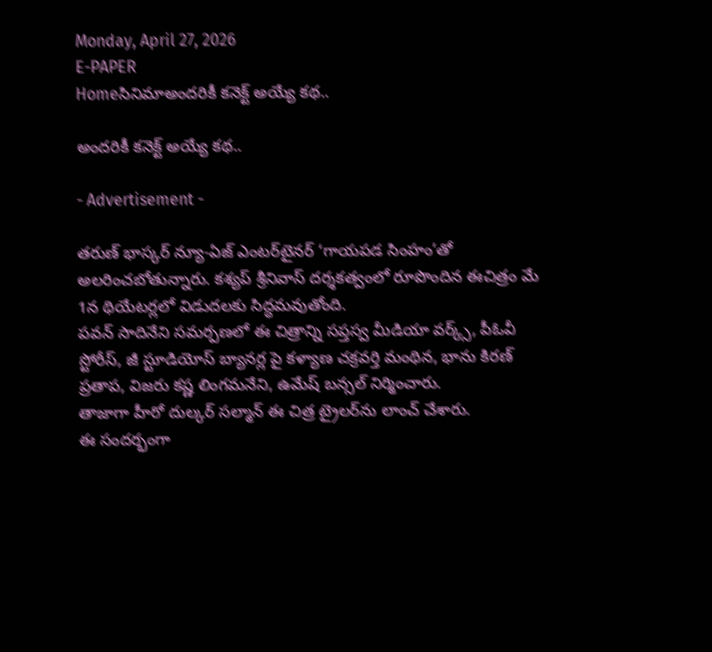Monday, April 27, 2026
E-PAPER
Homeసినిమాఅందరికీ కనెక్ట్‌ అయ్యే కథ..

అందరికీ కనెక్ట్‌ అయ్యే కథ..

- Advertisement -

తరుణ్‌ భాస్కర్‌ న్యూ-ఏజ్‌ ఎంటర్‌టైనర్‌ ‘గాయపడ సింహం’తో అలరించబోతున్నారు. కశ్యప్‌ శ్రీనివాస్‌ దర్శకత్వంలో రూపొందిన ఈచిత్రం మే 1న థియేటర్లలో విడుదలకు సిద్ధమవుతోంది.
పవన్‌ సాదినేని సమర్పణలో ఈ చిత్రాన్ని సప్తస్వ మీడియా వర్క్స్‌, పీఓవీ స్టోరీస్‌, జీ స్టూడియోస్‌ బ్యానర్ల పై కళ్యాణ చక్రవర్తి మంథిన, భాను కిరణ్‌ ప్రతాప, విజరు కష్ణ లింగమనేని, ఉమేష్‌ బన్సల్‌ నిర్మించారు.
తాజాగా హీరో దుల్కర్‌ సల్మాన్‌ ఈ చిత్ర ట్రైలర్‌ను లాంచ్‌ చేశారు.
ఈ సందర్భంగా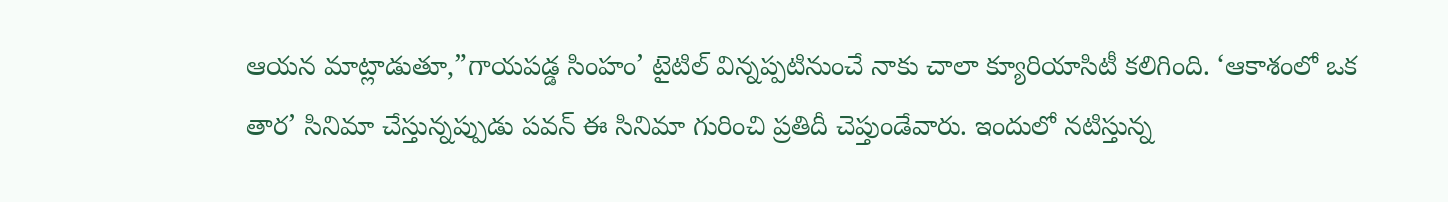ఆయన మాట్లాడుతూ,”గాయపడ్డ సింహం’ టైటిల్‌ విన్నప్పటినుంచే నాకు చాలా క్యూరియాసిటీ కలిగింది. ‘ఆకాశంలో ఒక తార’ సినిమా చేస్తున్నప్పుడు పవన్‌ ఈ సినిమా గురించి ప్రతిదీ చెప్తుండేవారు. ఇందులో నటిస్తున్న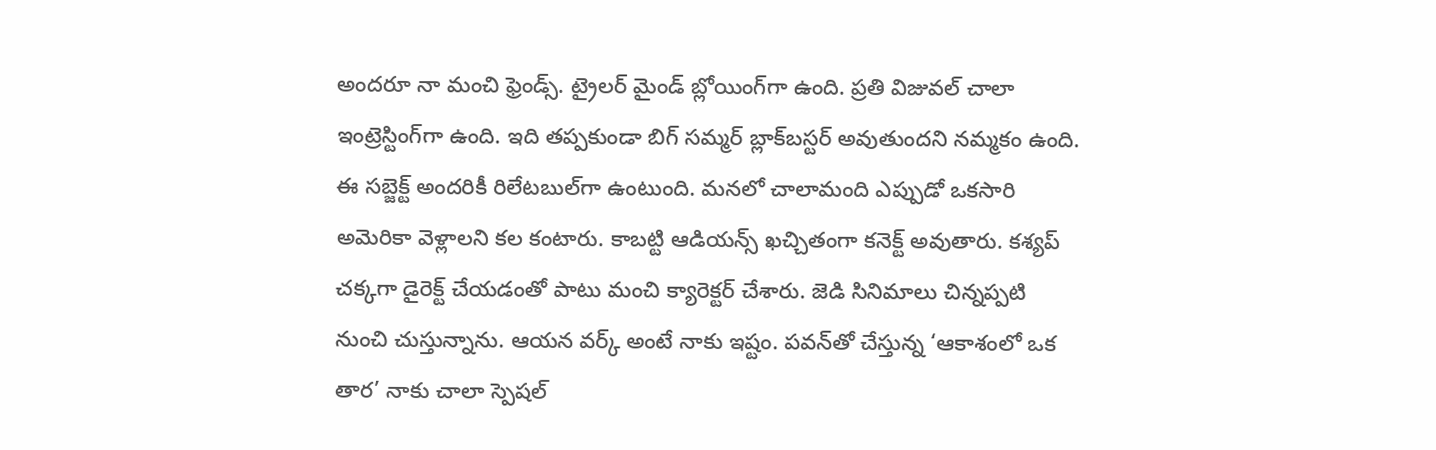అందరూ నా మంచి ఫ్రెండ్స్‌. ట్రైలర్‌ మైండ్‌ బ్లోయింగ్‌గా ఉంది. ప్రతి విజువల్‌ చాలా ఇంట్రెస్టింగ్‌గా ఉంది. ఇది తప్పకుండా బిగ్‌ సమ్మర్‌ బ్లాక్‌బస్టర్‌ అవుతుందని నమ్మకం ఉంది. ఈ సబ్జెక్ట్‌ అందరికీ రిలేటబుల్‌గా ఉంటుంది. మనలో చాలామంది ఎప్పుడో ఒకసారి అమెరికా వెళ్లాలని కల కంటారు. కాబట్టి ఆడియన్స్‌ ఖచ్చితంగా కనెక్ట్‌ అవుతారు. కశ్యప్‌ చక్కగా డైరెక్ట్‌ చేయడంతో పాటు మంచి క్యారెక్టర్‌ చేశారు. జెడి సినిమాలు చిన్నప్పటి నుంచి చుస్తున్నాను. ఆయన వర్క్‌ అంటే నాకు ఇష్టం. పవన్‌తో చేస్తున్న ‘ఆకాశంలో ఒక తార’ నాకు చాలా స్పెషల్‌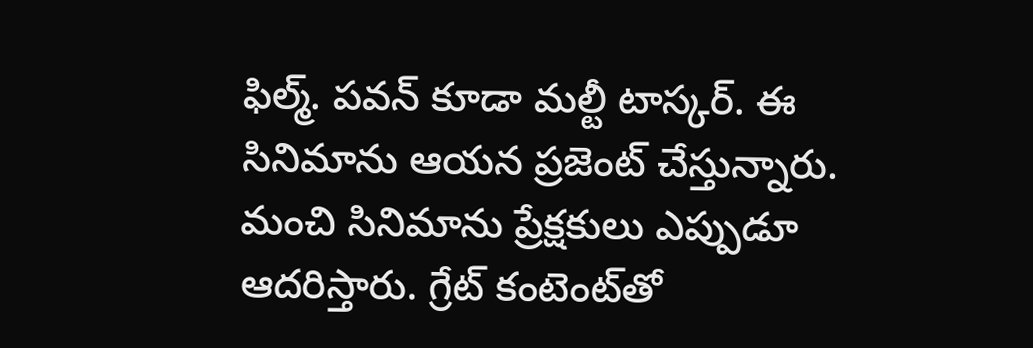ఫిల్మ్‌. పవన్‌ కూడా మల్టీ టాస్కర్‌. ఈ సినిమాను ఆయన ప్రజెంట్‌ చేస్తున్నారు. మంచి సినిమాను ప్రేక్షకులు ఎప్పుడూ ఆదరిస్తారు. గ్రేట్‌ కంటెంట్‌తో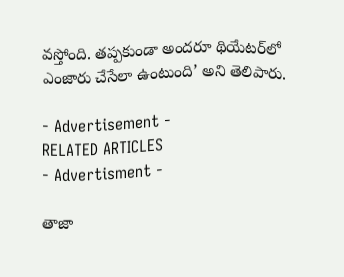వస్తోంది. తప్పకుండా అందరూ థియేటర్‌లో ఎంజారు చేసేలా ఉంటుంది’ అని తెలిపారు.

- Advertisement -
RELATED ARTICLES
- Advertisment -

తాజా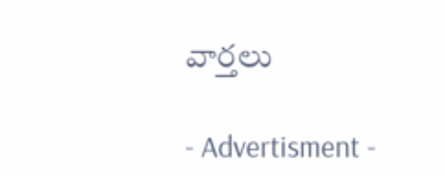వార్తలు

- Advertisment -